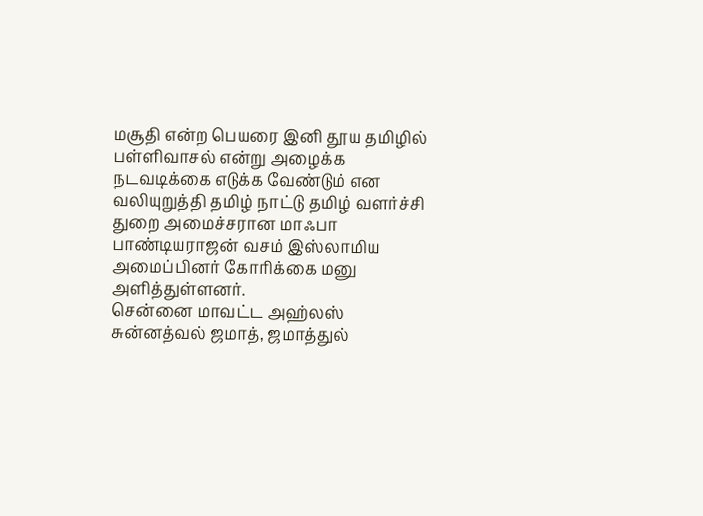மசூதி என்ற பெயரை இனி தூய தமிழில் பள்ளிவாசல் என்று அழைக்க நடவடிக்கை எடுக்க வேண்டும் என வலியுறுத்தி தமிழ் நாட்டு தமிழ் வளர்ச்சி துறை அமைச்சரான மாஃபா பாண்டியராஜன் வசம் இஸ்லாமிய அமைப்பினர் கோரிக்கை மனு அளித்துள்ளனர்.
சென்னை மாவட்ட அஹ்லஸ் சுன்னத்வல் ஜமாத், ஜமாத்துல்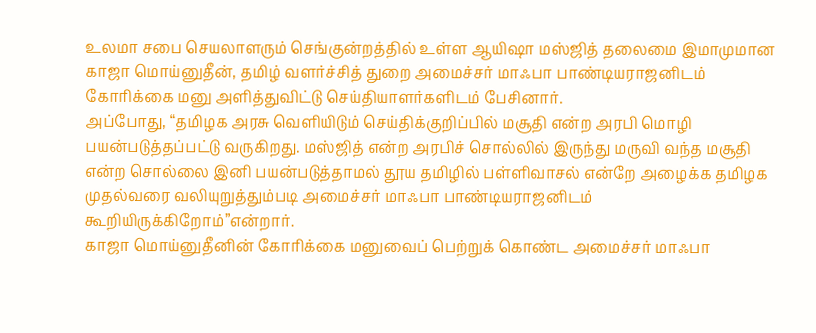உலமா சபை செயலாளரும் செங்குன்றத்தில் உள்ள ஆயிஷா மஸ்ஜித் தலைமை இமாமுமான காஜா மொய்னுதீன், தமிழ் வளர்ச்சித் துறை அமைச்சர் மாஃபா பாண்டியராஜனிடம் கோரிக்கை மனு அளித்துவிட்டு செய்தியாளர்களிடம் பேசினார்.
அப்போது, “தமிழக அரசு வெளியிடும் செய்திக்குறிப்பில் மசூதி என்ற அரபி மொழி பயன்படுத்தப்பட்டு வருகிறது. மஸ்ஜித் என்ற அரபிச் சொல்லில் இருந்து மருவி வந்த மசூதி என்ற சொல்லை இனி பயன்படுத்தாமல் தூய தமிழில் பள்ளிவாசல் என்றே அழைக்க தமிழக முதல்வரை வலியுறுத்தும்படி அமைச்சர் மாஃபா பாண்டியராஜனிடம் கூறியிருக்கிறோம்”என்றார்.
காஜா மொய்னுதீனின் கோரிக்கை மனுவைப் பெற்றுக் கொண்ட அமைச்சர் மாஃபா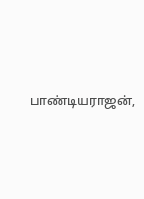பாண்டியராஜன்,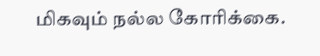மிகவும் நல்ல கோரிக்கை.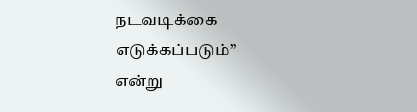நடவடிக்கை எடுக்கப்படும்” என்று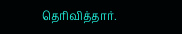தெரிவித்தார்.